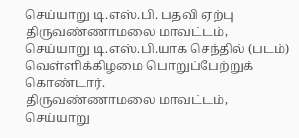செய்யாறு டி.எஸ்.பி. பதவி ஏற்பு
திருவண்ணாமலை மாவட்டம், செய்யாறு டி.எஸ்.பி.யாக செந்தில் (படம்) வெள்ளிக்கிழமை பொறுப்பேற்றுக் கொண்டார்.
திருவண்ணாமலை மாவட்டம், செய்யாறு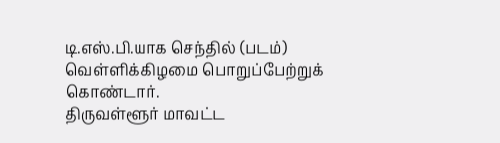டி.எஸ்.பி.யாக செந்தில் (படம்) வெள்ளிக்கிழமை பொறுப்பேற்றுக் கொண்டார்.
திருவள்ளூர் மாவட்ட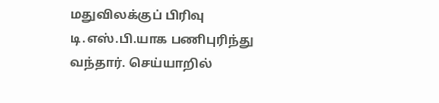மதுவிலக்குப் பிரிவு டி.எஸ்.பி.யாக பணிபுரிந்து வந்தார். செய்யாறில்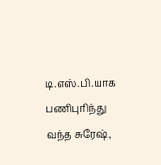டி.எஸ்.பி.யாக பணிபுரிந்து வந்த சுரேஷ்,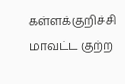கள்ளக்குறிச்சி மாவட்ட குற்ற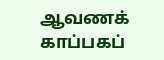ஆவணக் காப்பகப்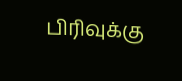பிரிவுக்கு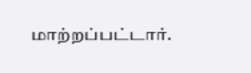மாற்றப்பட்டார்.